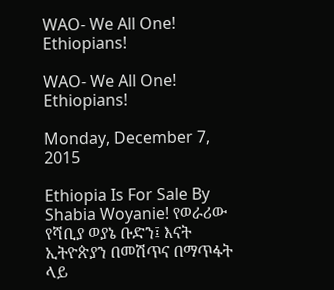WAO- We All One! Ethiopians!

WAO- We All One! Ethiopians!

Monday, December 7, 2015

Ethiopia Is For Sale By Shabia Woyanie! የወራሪው የሻቢያ ወያኔ ቡድን፤ እናት ኢትዮጵያን በመሽጥና በማጥፋት ላይ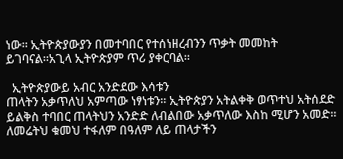ነው። ኢትዮጵያውያን በመተባበር የተሰነዘረብንን ጥቃት መመከት ይገባናል።አጊላ ኢትዮጵያም ጥሪ ያቀርባል።

  ኢትዮጵያውይ አብር አንድደው እሳቱን
ጠላትን አቃጥለህ አምጣው ነፃነቱን፡፡ ኢትዮጵያን አትልቀቅ ወጥተህ አትሰደድ ይልቅስ ተባበር ጠላትህን አንድድ ለብልበው አቃጥለው እስከ ሚሆን አመድ፡፡ ለመሬትህ ቁመህ ተፋለም በዓለም ለይ ጠላታችን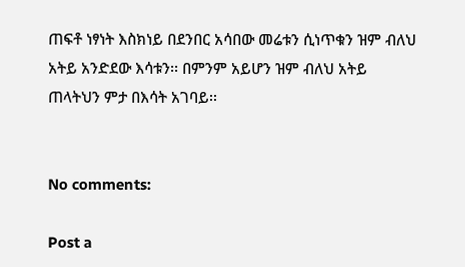ጠፍቶ ነፃነት እስክነይ በደንበር አሳበው መሬቱን ሲነጥቁን ዝም ብለህ አትይ አንድደው እሳቱን፡፡ በምንም አይሆን ዝም ብለህ አትይ ጠላትህን ምታ በእሳት አገባይ፡፡


No comments:

Post a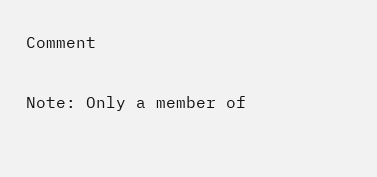Comment

Note: Only a member of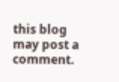this blog may post a comment.